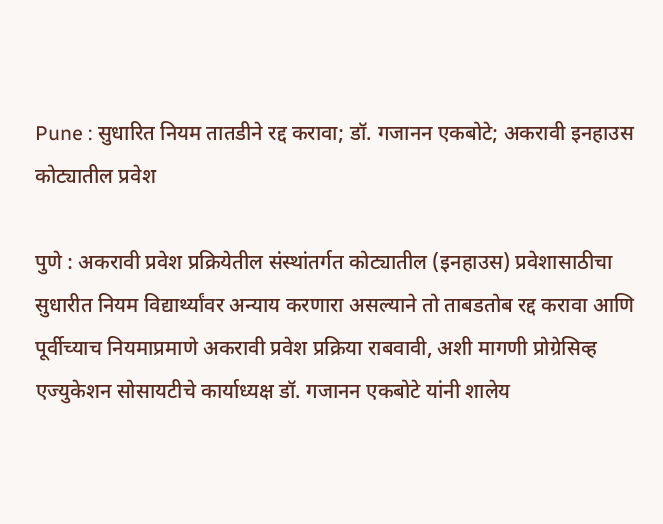Pune : सुधारित नियम तातडीने रद्द करावा; डॉ. गजानन एकबोटे; अकरावी इनहाउस कोट्यातील प्रवेश

पुणे : अकरावी प्रवेश प्रक्रियेतील संस्थांतर्गत कोट्यातील (इनहाउस) प्रवेशासाठीचा सुधारीत नियम विद्यार्थ्यांवर अन्याय करणारा असल्याने तो ताबडतोब रद्द करावा आणि पूर्वीच्याच नियमाप्रमाणे अकरावी प्रवेश प्रक्रिया राबवावी, अशी मागणी प्रोग्रेसिव्ह एज्युकेशन सोसायटीचे कार्याध्यक्ष डॉ. गजानन एकबोटे यांनी शालेय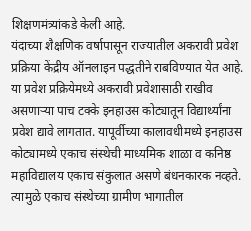शिक्षणमंत्र्यांकडे केली आहे.
यंदाच्या शैक्षणिक वर्षापासून राज्यातील अकरावी प्रवेश प्रक्रिया केंद्रीय ऑनलाइन पद्धतीने राबविण्यात येत आहे. या प्रवेश प्रक्रियेमध्ये अकरावी प्रवेशासाठी राखीव असणाऱ्या पाच टक्के इनहाउस कोट्यातून विद्यार्थ्यांना प्रवेश द्यावे लागतात. यापूर्वीच्या कालावधीमध्ये इनहाउस कोट्यामध्ये एकाच संस्थेची माध्यमिक शाळा व कनिष्ठ महाविद्यालय एकाच संकुलात असणे बंधनकारक नव्हते.
त्यामुळे एकाच संस्थेच्या ग्रामीण भागातील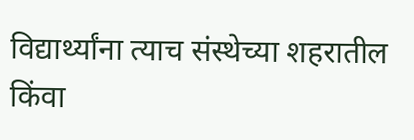विद्यार्थ्यांना त्याच संस्थेच्या शहरातील किंवा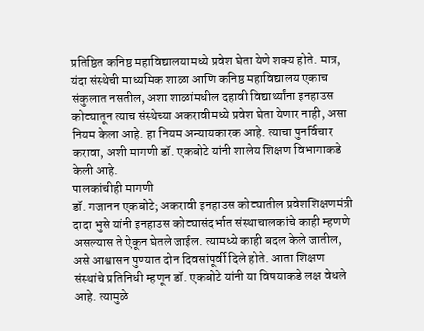प्रतिष्ठित कनिष्ठ महाविद्यालयामध्ये प्रवेश घेता येणे शक्य होते. मात्र, यंदा संस्थेची माध्यमिक शाळा आणि कनिष्ठ महाविद्यालय एकाच संकुलात नसतील, अशा शाळांमधील दहावी विद्यार्थ्यांना इनहाउस कोट्यातून त्याच संस्थेच्या अकरावीमध्ये प्रवेश घेता येणार नाही, असा नियम केला आहे. हा नियम अन्यायकारक आहे. त्याचा पुनर्विचार करावा, अशी मागणी डॉ. एकबोटे यांनी शालेय शिक्षण विभागाकडे केली आहे.
पालकांचीही मागणी
डॉ. गजानन एकबोटे; अकरावी इनहाउस कोट्यातील प्रवेशशिक्षणमंत्री दादा भुसे यांनी इनहाउस कोट्यासंदर्भात संस्थाचालकांचे काही म्हणणे असल्यास ते ऐकून घेतले जाईल. त्यामध्ये काही बदल केले जातील, असे आश्वासन पुण्यात दोन दिवसांपूर्वी दिले होते. आता शिक्षण संस्थांचे प्रतिनिधी म्हणून डॉ. एकबोटे यांनी या विषयाकडे लक्ष वेधले आहे. त्यामुळे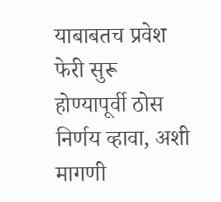याबाबतच प्रवेश फेरी सुरू होण्यापूर्वी ठोस निर्णय व्हावा, अशी मागणी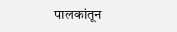पालकांतून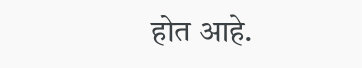होत आहे.